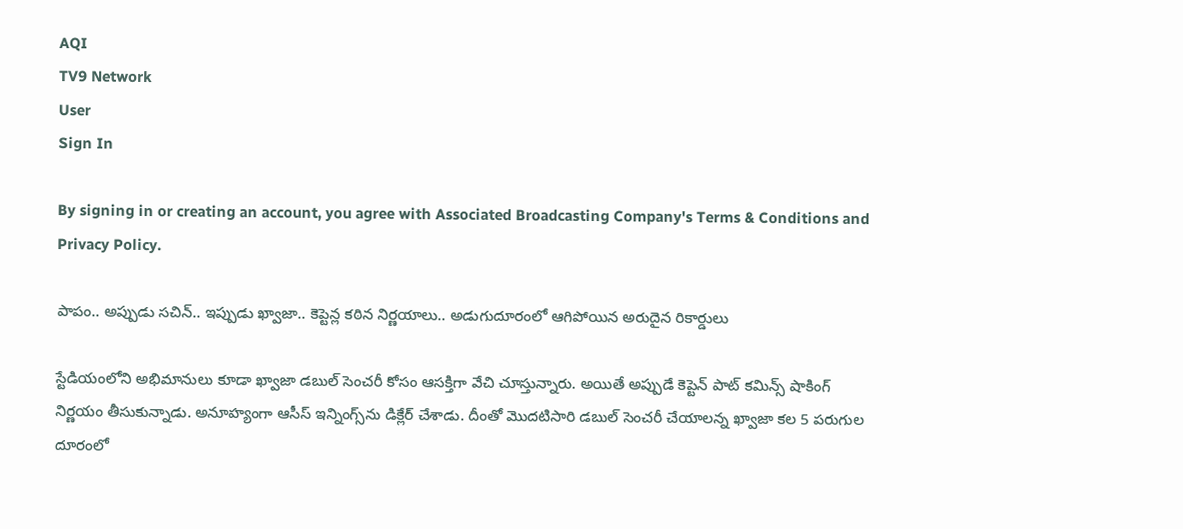AQI
TV9 Network
User
Sign In

By signing in or creating an account, you agree with Associated Broadcasting Company's Terms & Conditions and Privacy Policy.

పాపం.. అప్పుడు సచిన్‌.. ఇప్పుడు ఖ్వాజా.. కెప్టెన్ల కఠిన నిర్ణయాలు.. అడుగుదూరంలో ఆగిపోయిన అరుదైన రికార్డులు

స్టేడియంలోని అభిమానులు కూడా ఖ్వాజా డబుల్ సెంచరీ కోసం ఆసక్తిగా వేచి చూస్తున్నారు. అయితే అప్పుడే కెప్టెన్‌ పాట్ కమిన్స్ షాకింగ్ నిర్ణయం తీసుకున్నాడు. అనూహ్యంగా ఆసీస్‌ ఇన్నింగ్స్‌ను డిక్లేర్‌ చేశాడు. దీంతో మొదటిసారి డబుల్ సెంచరీ చేయాలన్న ఖ్వాజా కల 5 పరుగుల దూరంలో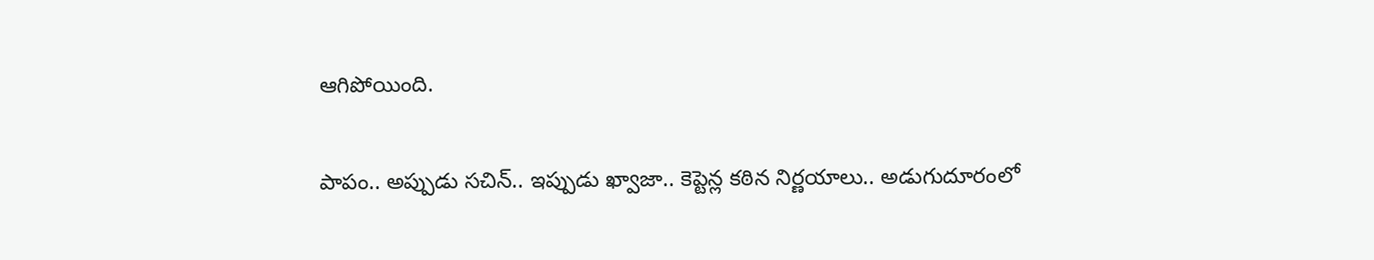ఆగిపోయింది.

పాపం.. అప్పుడు సచిన్‌.. ఇప్పుడు ఖ్వాజా.. కెప్టెన్ల కఠిన నిర్ణయాలు.. అడుగుదూరంలో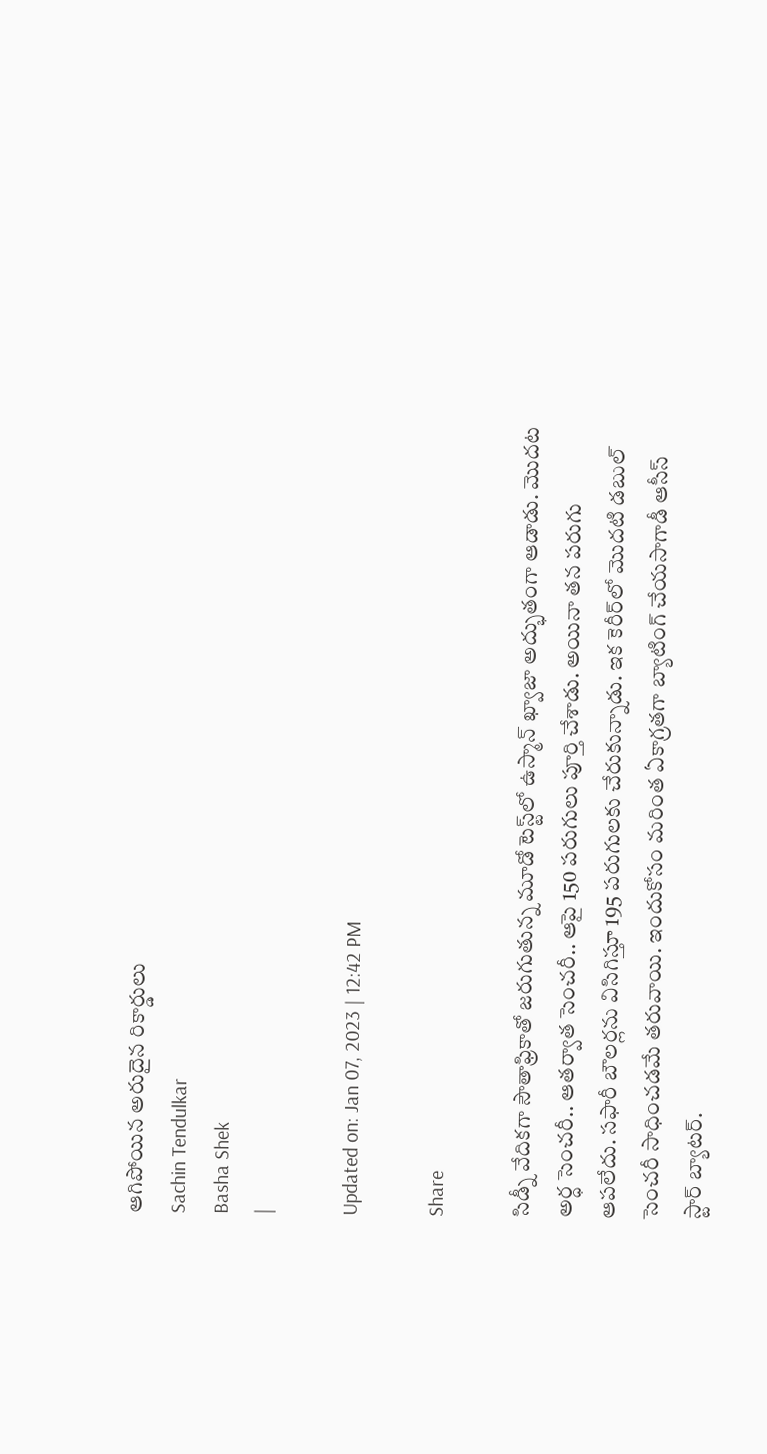ఆగిపోయిన అరుదైన రికార్డులు
Sachin Tendulkar
Basha Shek
|

Updated on: Jan 07, 2023 | 12:42 PM

Share

సిడ్నీ వేదికగా సౌతాఫ్రికాతో జరుగుతున్న మూడో టెస్ట్‌లో ఉస్మాన్‌ ఖ్వాజా అద్భుతంగా ఆడాడు. మొదట అర్ధ సెంచరీ.. ఆతర్వాత సెంచరీ.. ఆపై 150 పరుగులు పూర్తి చేశాడు. అయినా తన పరుగు ఆపలేదు. సఫారీ బౌలర్లను విసిగిస్తూ 195 పరుగులకు చేరుకున్నాడు. ఇక కెరీర్‌లో మొదటి డబుల్ సెంచరీ సాధించడమే తరువాయి. ఇందుకోసం మరింత ఏకాగ్రతగా బ్యాటింగ్‌ చేయసాగాడీ ఆసీస్‌ స్టార్‌ బ్యాటర్‌.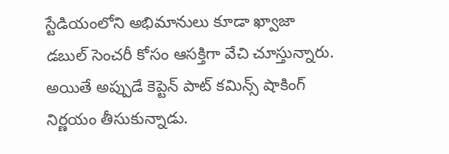స్టేడియంలోని అభిమానులు కూడా ఖ్వాజా డబుల్ సెంచరీ కోసం ఆసక్తిగా వేచి చూస్తున్నారు. అయితే అప్పుడే కెప్టెన్‌ పాట్ కమిన్స్ షాకింగ్ నిర్ణయం తీసుకున్నాడు.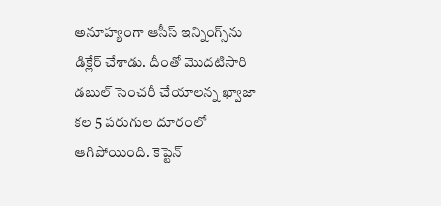అనూహ్యంగా ఆసీస్‌ ఇన్నింగ్స్‌ను డిక్లేర్‌ చేశాడు. దీంతో మొదటిసారి డబుల్ సెంచరీ చేయాలన్న ఖ్వాజా కల 5 పరుగుల దూరంలో ఆగిపోయింది. కెప్టెన్‌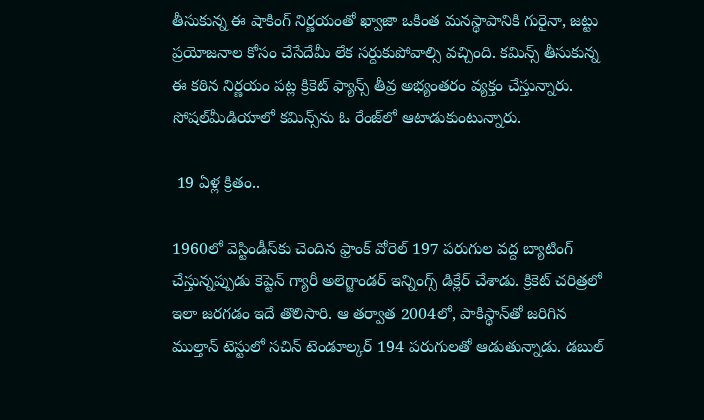తీసుకున్న ఈ షాకింగ్‌ నిర్ణయంతో ఖ్వాజా ఒకింత మనస్థాపానికి గురైనా, జట్టు ప్రయోజనాల కోసం చేసేదేమీ లేక సర్దుకుపోవాల్సి వచ్చింది. కమిన్స్‌ తీసుకున్న ఈ కఠిన నిర్ణయం పట్ల క్రికెట్‌ ఫ్యాన్స్‌ తీవ్ర అభ్యంతరం వ్యక్తం చేస్తున్నారు. సోషల్‌మీడియాలో కమిన్స్‌ను ఓ రేంజ్‌లో ఆటాడుకుంటున్నారు.

 19 ఏళ్ల క్రితం..

1960లో వెస్టిండీస్‌కు చెందిన ఫ్రాంక్ వోరెల్ 197 పరుగుల వద్ద బ్యాటింగ్ చేస్తున్నప్పుడు కెప్టెన్ గ్యారీ అలెగ్జాండర్ ఇన్నింగ్స్ డిక్లేర్ చేశాడు. క్రికెట్ చరిత్రలో ఇలా జరగడం ఇదే తొలిసారి. ఆ తర్వాత 2004లో, పాకిస్థాన్‌తో జరిగిన ముల్తాన్ టెస్టులో సచిన్ టెండూల్కర్ 194 పరుగులతో ఆడుతున్నాడు. డబుల్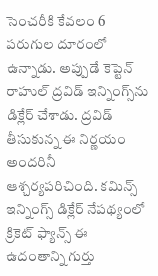సెంచరీకి కేవలం 6 పరుగుల దూరంలో ఉన్నాడు. అప్పుడే కెప్టెన్ రాహుల్ ద్రవిడ్ ఇన్నింగ్స్‌ను డిక్లేర్‌ చేశాడు. ద్రవిడ్ తీసుకున్న ఈ నిర్ణయం అందరినీ ఆశ్చర్యపరిచింది. కమిన్స్‌ ఇన్నింగ్స్ డిక్లేర్‌ నేపథ్యంలో క్రికెట్‌ ఫ్యాన్స్‌ ఈ ఉదంతాన్ని గుర్తు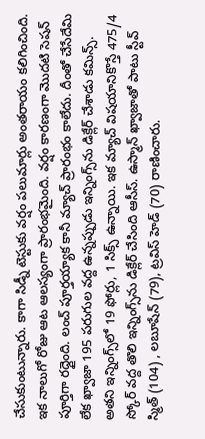చేసుకుంటున్నారు. కాగా సిడ్నీ టెస్టుకు వర్షం పలుమార్లు అంతరాయం కలిగించింది. ఇక నాలుగో రోజు ఆట ఆలస్యంగా ప్రారంభమైంది. వర్షం కారణంగా మొదటి సెషన్‌ పూర్తిగా రద్దైంది. లంచ్‌ పూర్తయ్యాక కానీ మ్యాచ్‌ ప్రారంభం కాలేదు. దీంతో చేసేదేమి లేక ఖ్వాజా 195 పరుగుల వద్ద ఉన్నప్పుడు ఇన్నింగ్స్‌ను డిక్లేర్‌ చేశాడు కమిన్స్‌. అతని ఇన్నింగ్స్‌లో 19 ఫోర్లు, 1 సిక్స్ ఉన్నాయి. ఇక మ్యాచ్‌ విషయానికొస్తే 475/4 స్కోర్‌ వద్ద తొలి ఇన్నింగ్స్‌ను డిక్లేర్‌ చేసిం‍ది ఆసీస్‌. ఉస్మాన్‌ ఖ్వాజాతో పాటు స్టీవ్‌ స్మిత్‌ (104) , లబూషేన్‌ (79), ట్రవిస్‌ హెడ్‌ (70) రాణించారు.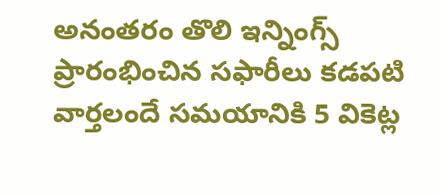అనంతరం తొలి ఇన్నింగ్స్‌ ప్రారంభించిన సఫారీలు కడపటి వార్తలందే సమయానికి 5 వికెట్ల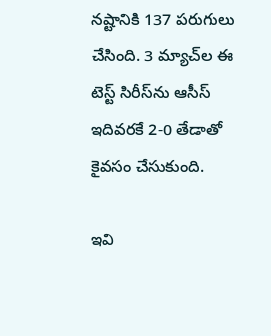నష్టానికి 137 పరుగులు చేసింది. 3 మ్యాచ్‌ల ఈ టెస్ట్‌ సిరీస్‌ను ఆసీస్‌ ఇదివరకే 2-0 తేడాతో కైవసం చేసుకుంది.

ఇవి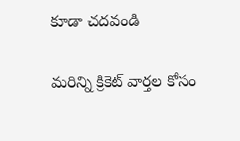కూడా చదవండి

మరిన్ని క్రికెట్ వార్తల కోసం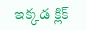ఇక్కడ క్లిక్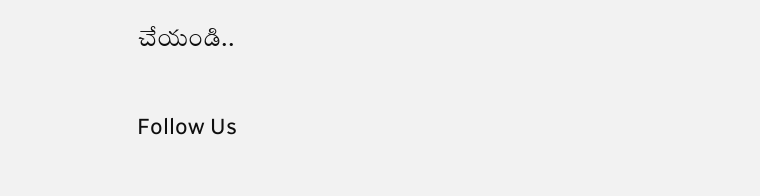చేయండి..

Follow Us